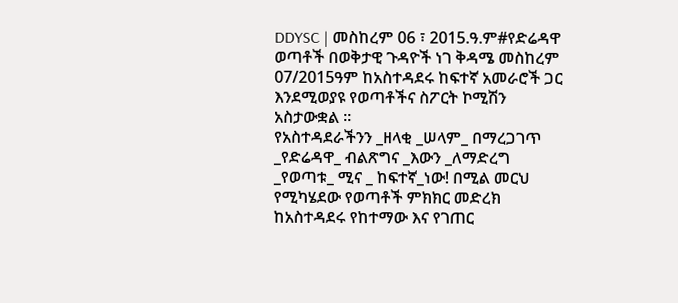DDYSC | መስከረም 06 ፣ 2015.ዓ.ም#የድሬዳዋ ወጣቶች በወቅታዊ ጉዳዮች ነገ ቅዳሜ መስከረም 07/2015ዓም ከአስተዳደሩ ከፍተኛ አመራሮች ጋር እንደሚወያዩ የወጣቶችና ስፖርት ኮሚሽን አስታውቋል ፡፡
የአስተዳደራችንን _ዘላቂ _ሠላም_ በማረጋገጥ _የድሬዳዋ_ ብልጽግና _እውን _ለማድረግ _የወጣቱ_ ሚና _ ከፍተኛ_ነው! በሚል መርህ የሚካሄደው የወጣቶች ምክክር መድረክ ከአስተዳደሩ የከተማው እና የገጠር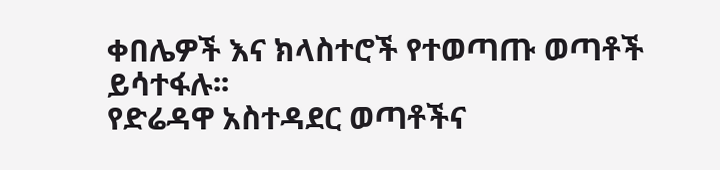ቀበሌዎች እና ክላስተሮች የተወጣጡ ወጣቶች ይሳተፋሉ፡፡
የድሬዳዋ አስተዳደር ወጣቶችና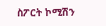ስፖርት ኮሚሽን